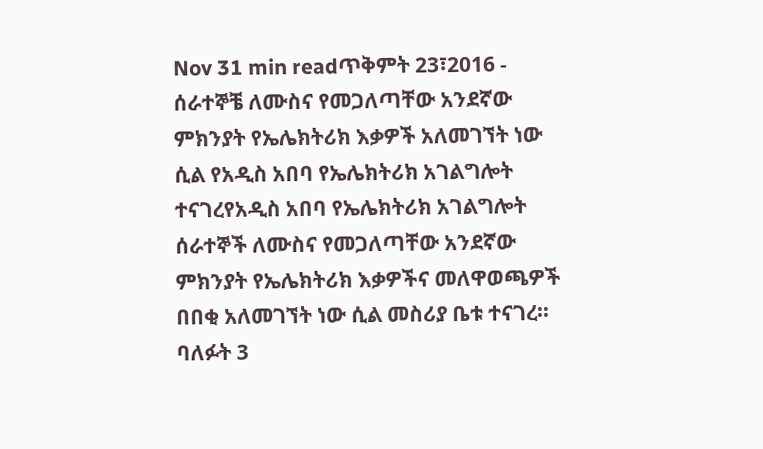Nov 31 min readጥቅምት 23፣2016 - ሰራተኞቼ ለሙስና የመጋለጣቸው አንደኛው ምክንያት የኤሌክትሪክ እቃዎች አለመገኘት ነው ሲል የአዲስ አበባ የኤሌክትሪክ አገልግሎት ተናገረየአዲስ አበባ የኤሌክትሪክ አገልግሎት ሰራተኞች ለሙስና የመጋለጣቸው አንደኛው ምክንያት የኤሌክትሪክ እቃዎችና መለዋወጫዎች በበቂ አለመገኘት ነው ሲል መስሪያ ቤቱ ተናገረ፡፡ባለፉት 3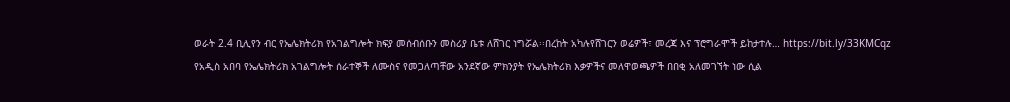ወራት 2.4 ቢሊየን ብር የኤሌክትሪክ የአገልግሎት ክፍያ መሰብሰቡን መስሪያ ቤቱ ለሸገር ነግሯል፡፡በረከት አካሉየሸገርን ወሬዎች፣ መረጃ እና ፕሮግራሞች ይከታተሉ… https://bit.ly/33KMCqz
የአዲስ አበባ የኤሌክትሪክ አገልግሎት ሰራተኞች ለሙስና የመጋለጣቸው አንደኛው ምክንያት የኤሌክትሪክ እቃዎችና መለዋወጫዎች በበቂ አለመገኘት ነው ሲል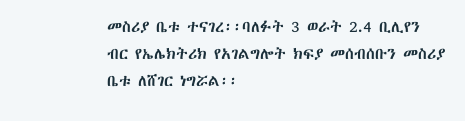መስሪያ ቤቱ ተናገረ፡፡ባለፉት 3 ወራት 2.4 ቢሊየን ብር የኤሌክትሪክ የአገልግሎት ክፍያ መሰብሰቡን መስሪያ ቤቱ ለሸገር ነግሯል፡፡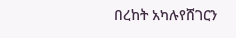በረከት አካሉየሸገርን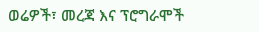ወሬዎች፣ መረጃ እና ፕሮግራሞች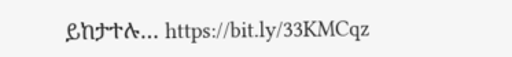ይከታተሉ… https://bit.ly/33KMCqz